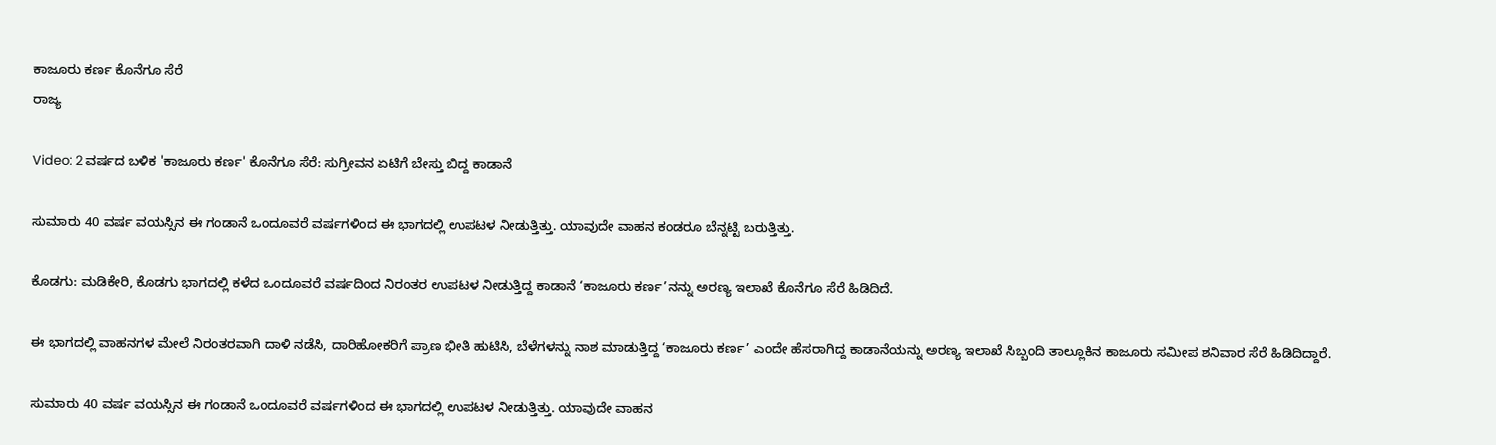ಕಾಜೂರು ಕರ್ಣ ಕೊನೆಗೂ ಸೆರೆ
ರಾಜ್ಯ

Video: 2 ವರ್ಷದ ಬಳಿಕ 'ಕಾಜೂರು ಕರ್ಣ' ಕೊನೆಗೂ ಸೆರೆ: ಸುಗ್ರೀವನ ಏಟಿಗೆ ಬೇಸ್ತು ಬಿದ್ದ ಕಾಡಾನೆ

ಸುಮಾರು 40 ವರ್ಷ ವಯಸ್ಸಿನ ಈ ಗಂಡಾನೆ ಒಂದೂವರೆ ವರ್ಷಗಳಿಂದ ಈ ಭಾಗದಲ್ಲಿ ಉಪಟಳ ನೀಡುತ್ತಿತ್ತು. ಯಾವುದೇ ವಾಹನ ಕಂಡರೂ ಬೆನ್ನಟ್ಟಿ ಬರುತ್ತಿತ್ತು.

ಕೊಡಗು: ಮಡಿಕೇರಿ, ಕೊಡಗು ಭಾಗದಲ್ಲಿ ಕಳೆದ ಒಂದೂವರೆ ವರ್ಷದಿಂದ ನಿರಂತರ ಉಪಟಳ ನೀಡುತ್ತಿದ್ದ ಕಾಡಾನೆ ‘ಕಾಜೂರು ಕರ್ಣ’ನನ್ನು ಅರಣ್ಯ ಇಲಾಖೆ ಕೊನೆಗೂ ಸೆರೆ ಹಿಡಿದಿದೆ.

ಈ ಭಾಗದಲ್ಲಿ ವಾಹನಗಳ ಮೇಲೆ ನಿರಂತರವಾಗಿ ದಾಳಿ ನಡೆಸಿ, ದಾರಿಹೋಕರಿಗೆ ಪ್ರಾಣ ಭೀತಿ ಹುಟಿಸಿ, ಬೆಳೆಗಳನ್ನು ನಾಶ ಮಾಡುತ್ತಿದ್ದ ‘ಕಾಜೂರು ಕರ್ಣ’ ಎಂದೇ ಹೆಸರಾಗಿದ್ದ ಕಾಡಾನೆಯನ್ನು ಅರಣ್ಯ ಇಲಾಖೆ ಸಿಬ್ಬಂದಿ ತಾಲ್ಲೂಕಿನ ಕಾಜೂರು ಸಮೀಪ ಶನಿವಾರ ಸೆರೆ ಹಿಡಿದಿದ್ದಾರೆ.

ಸುಮಾರು 40 ವರ್ಷ ವಯಸ್ಸಿನ ಈ ಗಂಡಾನೆ ಒಂದೂವರೆ ವರ್ಷಗಳಿಂದ ಈ ಭಾಗದಲ್ಲಿ ಉಪಟಳ ನೀಡುತ್ತಿತ್ತು. ಯಾವುದೇ ವಾಹನ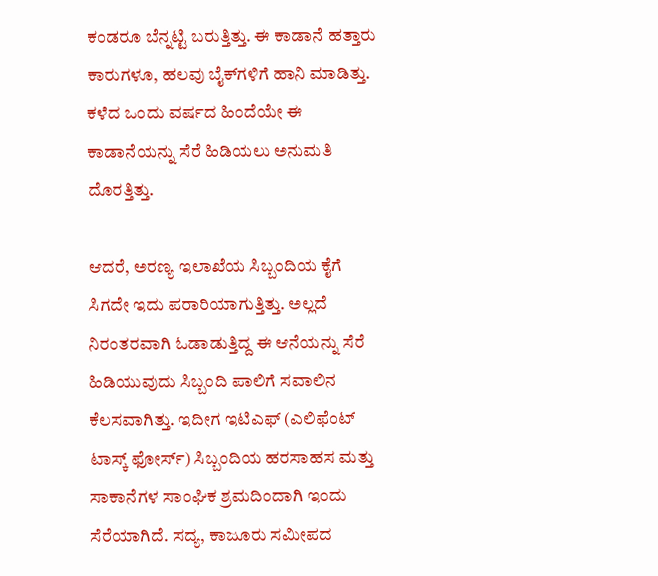ಕಂಡರೂ ಬೆನ್ನಟ್ಟಿ ಬರುತ್ತಿತ್ತು. ಈ ಕಾಡಾನೆ ಹತ್ತಾರು ಕಾರುಗಳೂ, ಹಲವು ಬೈಕ್‌ಗಳಿಗೆ ಹಾನಿ ಮಾಡಿತ್ತು. ಕಳೆದ ಒಂದು ವರ್ಷದ ಹಿಂದೆಯೇ ಈ ಕಾಡಾನೆಯನ್ನು ಸೆರೆ ಹಿಡಿಯಲು ಅನುಮತಿ ದೊರತ್ತಿತ್ತು.

ಆದರೆ, ಅರಣ್ಯ ಇಲಾಖೆಯ ಸಿಬ್ಬಂದಿಯ ಕೈಗೆ ಸಿಗದೇ ಇದು ಪರಾರಿಯಾಗುತ್ತಿತ್ತು. ಅಲ್ಲದೆ ನಿರಂತರವಾಗಿ ಓಡಾಡುತ್ತಿದ್ದ ಈ ಆನೆಯನ್ನು ಸೆರೆ ಹಿಡಿಯುವುದು ಸಿಬ್ಬಂದಿ ಪಾಲಿಗೆ ಸವಾಲಿನ ಕೆಲಸವಾಗಿತ್ತು. ಇದೀಗ ಇಟಿಎಫ್ (ಎಲಿಫೆಂಟ್ ಟಾಸ್ಕ್ ಫೋರ್ಸ್) ಸಿಬ್ಬಂದಿಯ ಹರಸಾಹಸ ಮತ್ತು ಸಾಕಾನೆಗಳ ಸಾಂಘಿಕ ಶ್ರಮದಿಂದಾಗಿ ಇಂದು ಸೆರೆಯಾಗಿದೆ. ಸದ್ಯ, ಕಾಜೂರು ಸಮೀಪದ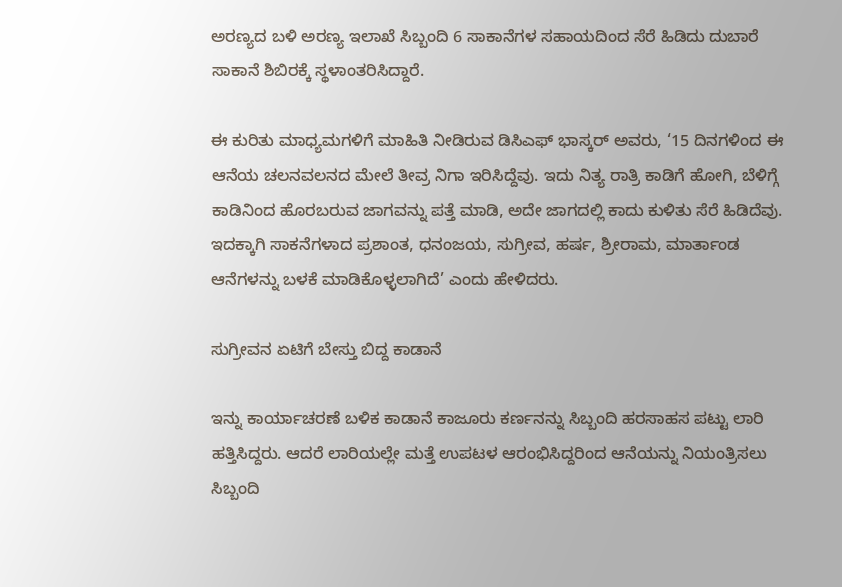ಅರಣ್ಯದ ಬಳಿ ಅರಣ್ಯ ಇಲಾಖೆ ಸಿಬ್ಬಂದಿ 6 ಸಾಕಾನೆಗಳ ಸಹಾಯದಿಂದ ಸೆರೆ ಹಿಡಿದು ದುಬಾರೆ ಸಾಕಾನೆ ಶಿಬಿರಕ್ಕೆ ಸ್ಥಳಾಂತರಿಸಿದ್ದಾರೆ.

ಈ ಕುರಿತು ಮಾಧ್ಯಮಗಳಿಗೆ ಮಾಹಿತಿ ನೀಡಿರುವ ಡಿಸಿಎಫ್ ಭಾಸ್ಕರ್ ಅವರು, ‘15 ದಿನಗಳಿಂದ ಈ ಆನೆಯ ಚಲನವಲನದ ಮೇಲೆ ತೀವ್ರ ನಿಗಾ ಇರಿಸಿದ್ದೆವು. ಇದು ನಿತ್ಯ ರಾತ್ರಿ ಕಾಡಿಗೆ ಹೋಗಿ, ಬೆಳಿಗ್ಗೆ ಕಾಡಿನಿಂದ ಹೊರಬರುವ ಜಾಗವನ್ನು ಪತ್ತೆ ಮಾಡಿ, ಅದೇ ಜಾಗದಲ್ಲಿ ಕಾದು ಕುಳಿತು ಸೆರೆ ಹಿಡಿದೆವು. ಇದಕ್ಕಾಗಿ ಸಾಕನೆಗಳಾದ ಪ್ರಶಾಂತ, ಧನಂಜಯ, ಸುಗ್ರೀವ, ಹರ್ಷ, ಶ್ರೀರಾಮ, ಮಾರ್ತಾಂಡ ಆನೆಗಳನ್ನು ಬಳಕೆ ಮಾಡಿಕೊಳ್ಳಲಾಗಿದೆ’ ಎಂದು ಹೇಳಿದರು.

ಸುಗ್ರೀವನ ಏಟಿಗೆ ಬೇಸ್ತು ಬಿದ್ದ ಕಾಡಾನೆ

ಇನ್ನು ಕಾರ್ಯಾಚರಣೆ ಬಳಿಕ ಕಾಡಾನೆ ಕಾಜೂರು ಕರ್ಣನನ್ನು ಸಿಬ್ಬಂದಿ ಹರಸಾಹಸ ಪಟ್ಟು ಲಾರಿ ಹತ್ತಿಸಿದ್ದರು. ಆದರೆ ಲಾರಿಯಲ್ಲೇ ಮತ್ತೆ ಉಪಟಳ ಆರಂಭಿಸಿದ್ದರಿಂದ ಆನೆಯನ್ನು ನಿಯಂತ್ರಿಸಲು ಸಿಬ್ಬಂದಿ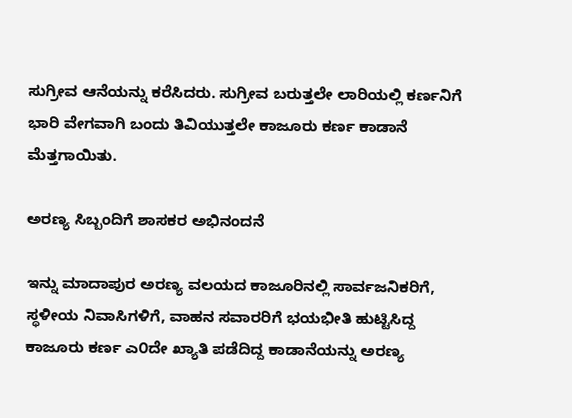ಸುಗ್ರೀವ ಆನೆಯನ್ನು ಕರೆಸಿದರು. ಸುಗ್ರೀವ ಬರುತ್ತಲೇ ಲಾರಿಯಲ್ಲಿ ಕರ್ಣನಿಗೆ ಭಾರಿ ವೇಗವಾಗಿ ಬಂದು ತಿವಿಯುತ್ತಲೇ ಕಾಜೂರು ಕರ್ಣ ಕಾಡಾನೆ ಮೆತ್ತಗಾಯಿತು.

ಅರಣ್ಯ ಸಿಬ್ಬಂದಿಗೆ ಶಾಸಕರ ಅಭಿನಂದನೆ

ಇನ್ನು ಮಾದಾಪುರ ಅರಣ್ಯ ವಲಯದ ಕಾಜೂರಿನಲ್ಲಿ ಸಾರ್ವಜನಿಕರಿಗೆ, ಸ್ಥಳೀಯ ನಿವಾಸಿಗಳಿಗೆ, ವಾಹನ ಸವಾರರಿಗೆ ಭಯಭೀತಿ ಹುಟ್ಟಿಸಿದ್ದ ಕಾಜೂರು ಕರ್ಣ ಎ೦ದೇ ಖ್ಯಾತಿ ಪಡೆದಿದ್ದ ಕಾಡಾನೆಯನ್ನು ಅರಣ್ಯ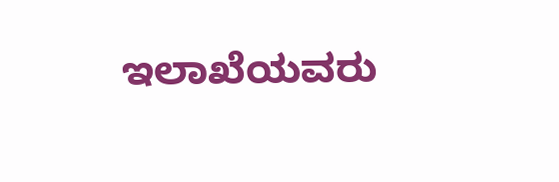ಇಲಾಖೆಯವರು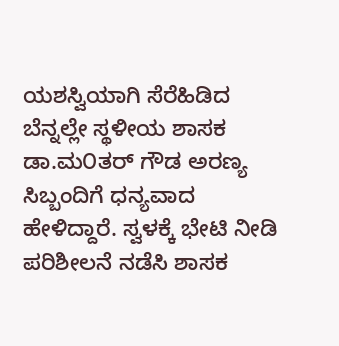ಯಶಸ್ವಿಯಾಗಿ ಸೆರೆಹಿಡಿದ ಬೆನ್ನಲ್ಲೇ ಸ್ಥಳೀಯ ಶಾಸಕ ಡಾ.ಮ೦ತರ್‌ ಗೌಡ ಅರಣ್ಯ ಸಿಬ್ಬಂದಿಗೆ ಧನ್ಯವಾದ ಹೇಳಿದ್ದಾರೆ. ಸ್ವಳಕ್ಕೆ ಭೇಟಿ ನೀಡಿ ಪರಿಶೀಲನೆ ನಡೆಸಿ ಶಾಸಕ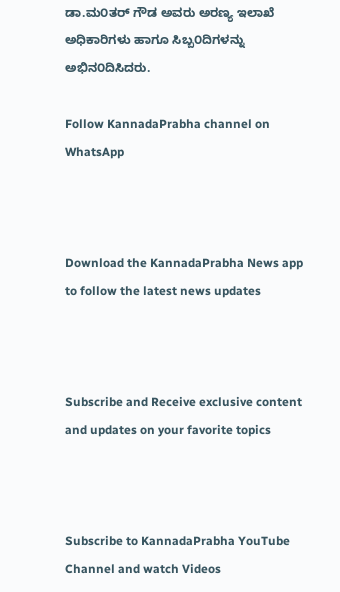ಡಾ.ಮ೦ತರ್‌ ಗೌಡ ಅವರು ಅರಣ್ಯ ಇಲಾಖೆ ಅಧಿಕಾರಿಗಳು ಹಾಗೂ ಸಿಬ್ಬ೦ದಿಗಳನ್ನು ಅಭಿನ೦ದಿಸಿದರು.

Follow KannadaPrabha channel on WhatsApp



Download the KannadaPrabha News app to follow the latest news updates



Subscribe and Receive exclusive content and updates on your favorite topics



Subscribe to KannadaPrabha YouTube Channel and watch Videos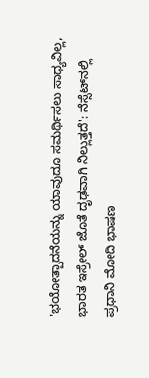'ಭಯೋತ್ಪಾದನೆಯನ್ನು ಯಾವುದೂ ಸಮರ್ಥಿಸಲು ಸಾಧ್ಯವಿಲ್ಲ, ಭಾರತ ಇಸ್ರೇಲ್ ಜೊತೆ ದೃಢವಾಗಿ ನಿಲ್ಲುತ್ತದೆ': ನೆಸ್ಸೆಟ್‌ನಲ್ಲಿ ಪ್ರಧಾನಿ ಮೋದಿ ಭಾಷಣ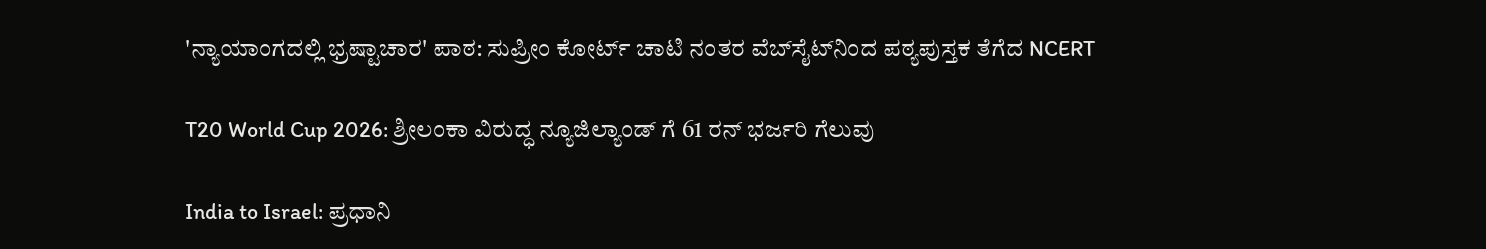'ನ್ಯಾಯಾಂಗದಲ್ಲಿ ಭ್ರಷ್ಟಾಚಾರ' ಪಾಠ: ಸುಪ್ರೀಂ ಕೋರ್ಟ್ ಚಾಟಿ ನಂತರ ವೆಬ್‌ಸೈಟ್‌ನಿಂದ ಪಠ್ಯಪುಸ್ತಕ ತೆಗೆದ NCERT

T20 World Cup 2026: ಶ್ರೀಲಂಕಾ ವಿರುದ್ಧ ನ್ಯೂಜಿಲ್ಯಾಂಡ್ ಗೆ 61 ರನ್ ಭರ್ಜರಿ ಗೆಲುವು

India to Israel: ಪ್ರಧಾನಿ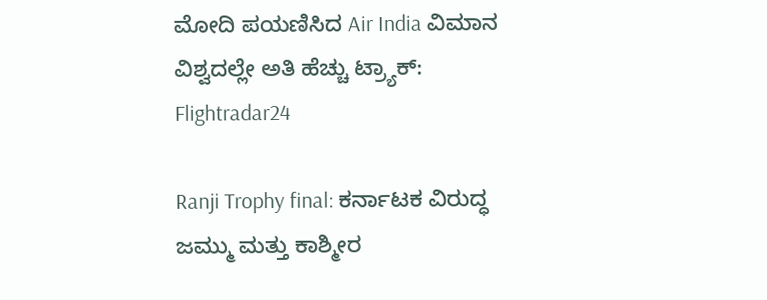ಮೋದಿ ಪಯಣಿಸಿದ Air India ವಿಮಾನ ವಿಶ್ವದಲ್ಲೇ ಅತಿ ಹೆಚ್ಚು ಟ್ರ್ಯಾಕ್: Flightradar24

Ranji Trophy final: ಕರ್ನಾಟಕ ವಿರುದ್ಧ ಜಮ್ಮು ಮತ್ತು ಕಾಶ್ಮೀರ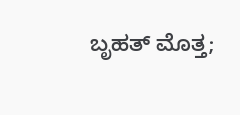ಬೃಹತ್ ಮೊತ್ತ;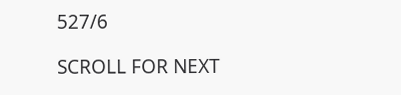527/6

SCROLL FOR NEXT